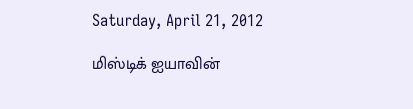Saturday, April 21, 2012

மிஸ்டிக் ஐயாவின்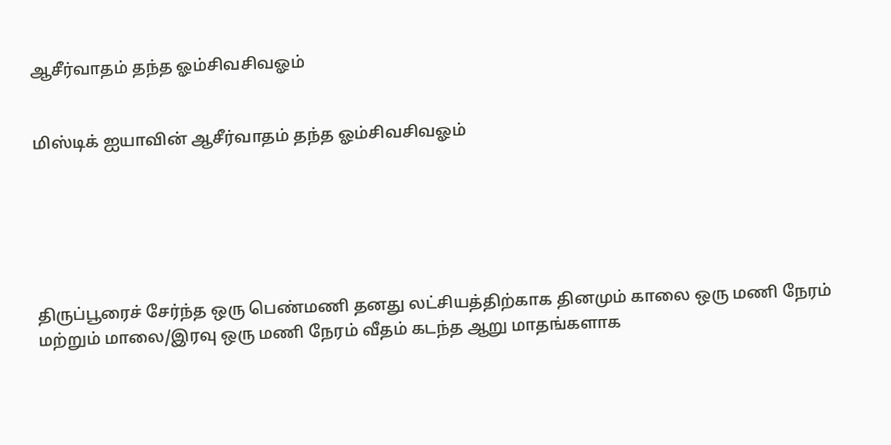ஆசீர்வாதம் தந்த ஓம்சிவசிவஓம்


மிஸ்டிக் ஐயாவின் ஆசீர்வாதம் தந்த ஓம்சிவசிவஓம்






திருப்பூரைச் சேர்ந்த ஒரு பெண்மணி தனது லட்சியத்திற்காக தினமும் காலை ஒரு மணி நேரம் மற்றும் மாலை/இரவு ஒரு மணி நேரம் வீதம் கடந்த ஆறு மாதங்களாக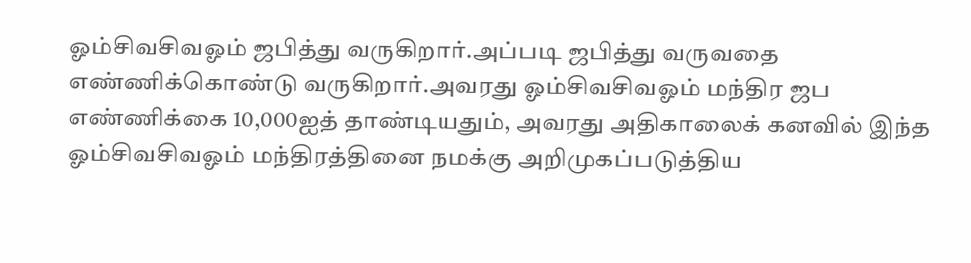ஓம்சிவசிவஓம் ஜபித்து வருகிறார்.அப்படி ஜபித்து வருவதை எண்ணிக்கொண்டு வருகிறார்.அவரது ஓம்சிவசிவஓம் மந்திர ஜப எண்ணிக்கை 10,000ஐத் தாண்டியதும், அவரது அதிகாலைக் கனவில் இந்த ஓம்சிவசிவஓம் மந்திரத்தினை நமக்கு அறிமுகப்படுத்திய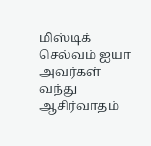மிஸ்டிக் செல்வம் ஐயா அவர்கள் வந்து ஆசிர்வாதம்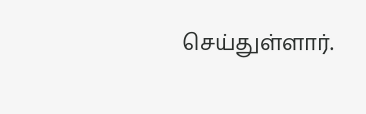செய்துள்ளார்.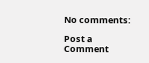No comments:

Post a Comment